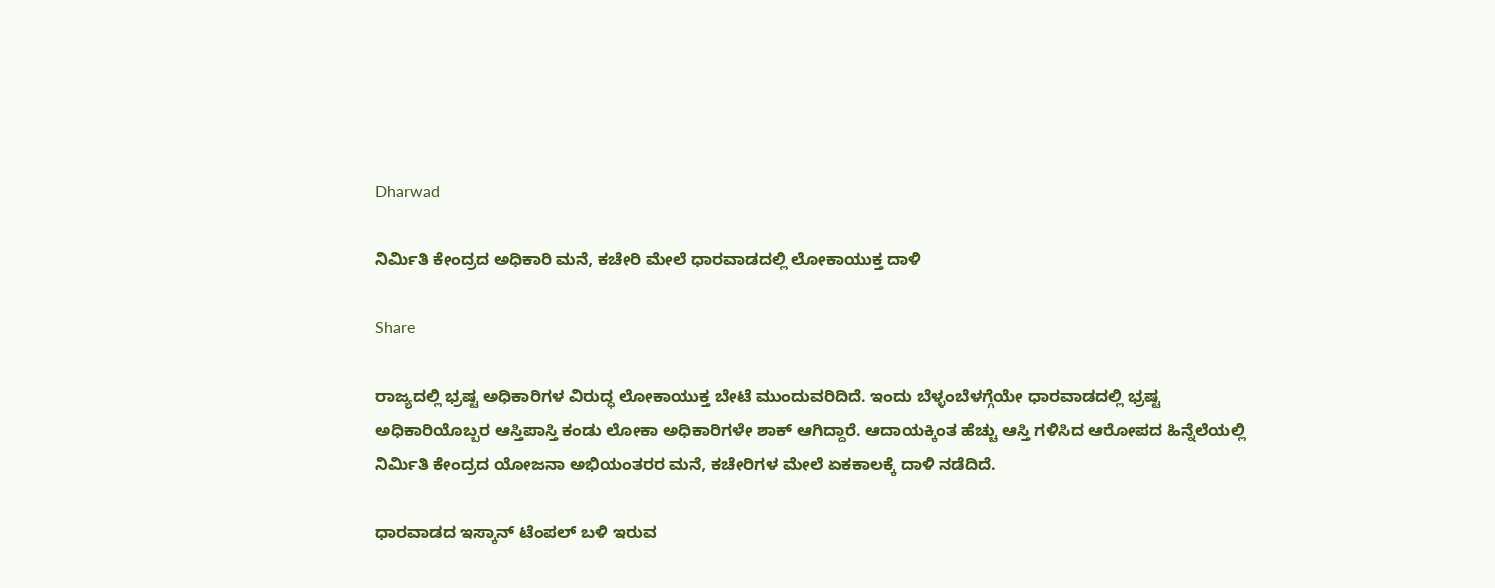Dharwad

ನಿರ್ಮಿತಿ ಕೇಂದ್ರದ ಅಧಿಕಾರಿ ಮನೆ, ಕಚೇರಿ ಮೇಲೆ ಧಾರವಾಡದಲ್ಲಿ ಲೋಕಾಯುಕ್ತ ದಾಳಿ

Share

ರಾಜ್ಯದಲ್ಲಿ ಭ್ರಷ್ಟ ಅಧಿಕಾರಿಗಳ ವಿರುದ್ಧ ಲೋಕಾಯುಕ್ತ ಬೇಟೆ ಮುಂದುವರಿದಿದೆ. ಇಂದು ಬೆಳ್ಳಂಬೆಳಗ್ಗೆಯೇ ಧಾರವಾಡದಲ್ಲಿ ಭ್ರಷ್ಟ ಅಧಿಕಾರಿಯೊಬ್ಬರ ಆಸ್ತಿಪಾಸ್ತಿ ಕಂಡು ಲೋಕಾ ಅಧಿಕಾರಿಗಳೇ ಶಾಕ್ ಆಗಿದ್ದಾರೆ. ಆದಾಯಕ್ಕಿಂತ ಹೆಚ್ಚು ಆಸ್ತಿ ಗಳಿಸಿದ ಆರೋಪದ ಹಿನ್ನೆಲೆಯಲ್ಲಿ ನಿರ್ಮಿತಿ ಕೇಂದ್ರದ ಯೋಜನಾ ಅಭಿಯಂತರರ ಮನೆ, ಕಚೇರಿಗಳ ಮೇಲೆ ಏಕಕಾಲಕ್ಕೆ ದಾಳಿ ನಡೆದಿದೆ.

ಧಾರವಾಡದ ಇಸ್ಕಾನ್ ಟೆಂಪಲ್ ಬಳಿ ಇರುವ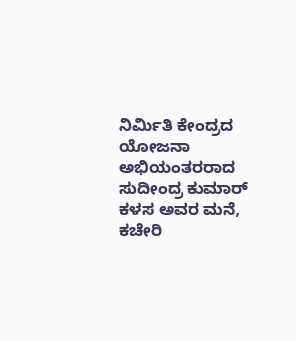ನಿರ್ಮಿತಿ ಕೇಂದ್ರದ ಯೋಜನಾ ಅಭಿಯಂತರರಾದ ಸುದೀಂದ್ರ ಕುಮಾರ್ ಕಳಸ ಅವರ ಮನೆ, ಕಚೇರಿ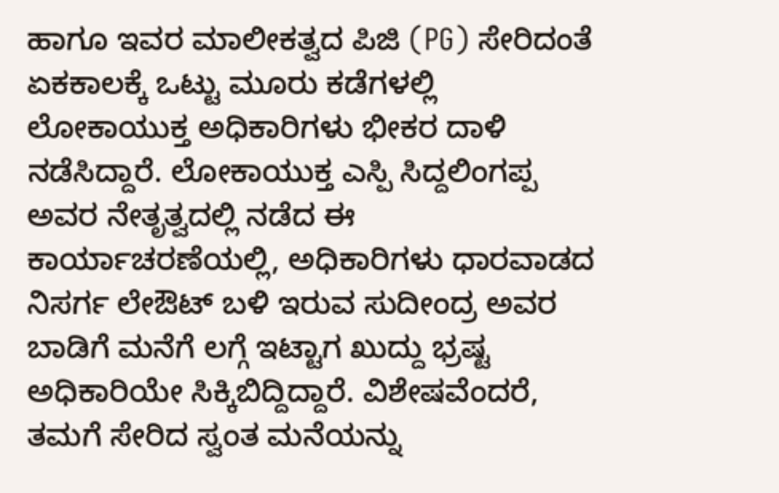ಹಾಗೂ ಇವರ ಮಾಲೀಕತ್ವದ ಪಿಜಿ (PG) ಸೇರಿದಂತೆ ಏಕಕಾಲಕ್ಕೆ ಒಟ್ಟು ಮೂರು ಕಡೆಗಳಲ್ಲಿ ಲೋಕಾಯುಕ್ತ ಅಧಿಕಾರಿಗಳು ಭೀಕರ ದಾಳಿ ನಡೆಸಿದ್ದಾರೆ. ಲೋಕಾಯುಕ್ತ ಎಸ್ಪಿ ಸಿದ್ದಲಿಂಗಪ್ಪ ಅವರ ನೇತೃತ್ವದಲ್ಲಿ ನಡೆದ ಈ ಕಾರ್ಯಾಚರಣೆಯಲ್ಲಿ, ಅಧಿಕಾರಿಗಳು ಧಾರವಾಡದ ನಿಸರ್ಗ ಲೇಔಟ್ ಬಳಿ ಇರುವ ಸುದೀಂದ್ರ ಅವರ ಬಾಡಿಗೆ ಮನೆಗೆ ಲಗ್ಗೆ ಇಟ್ಟಾಗ ಖುದ್ದು ಭ್ರಷ್ಟ ಅಧಿಕಾರಿಯೇ ಸಿಕ್ಕಿಬಿದ್ದಿದ್ದಾರೆ. ವಿಶೇಷವೆಂದರೆ, ತಮಗೆ ಸೇರಿದ ಸ್ವಂತ ಮನೆಯನ್ನು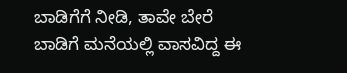ಬಾಡಿಗೆಗೆ ನೀಡಿ, ತಾವೇ ಬೇರೆ ಬಾಡಿಗೆ ಮನೆಯಲ್ಲಿ ವಾಸವಿದ್ದ ಈ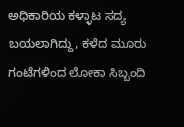ಅಧಿಕಾರಿಯ ಕಳ್ಳಾಟ ಸದ್ಯ ಬಯಲಾಗಿದ್ದು, ಕಳೆದ ಮೂರು ಗಂಟೆಗಳಿಂದ ಲೋಕಾ ಸಿಬ್ಬಂದಿ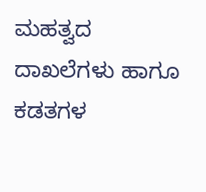ಮಹತ್ವದ ದಾಖಲೆಗಳು ಹಾಗೂ ಕಡತಗಳ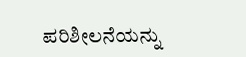ಪರಿಶೀಲನೆಯನ್ನು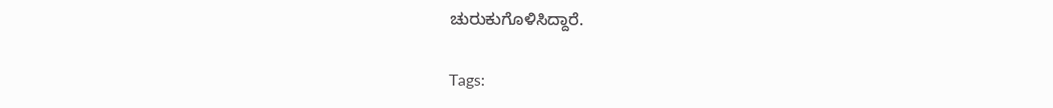ಚುರುಕುಗೊಳಿಸಿದ್ದಾರೆ.

Tags: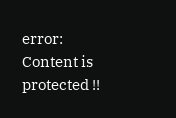error: Content is protected !!